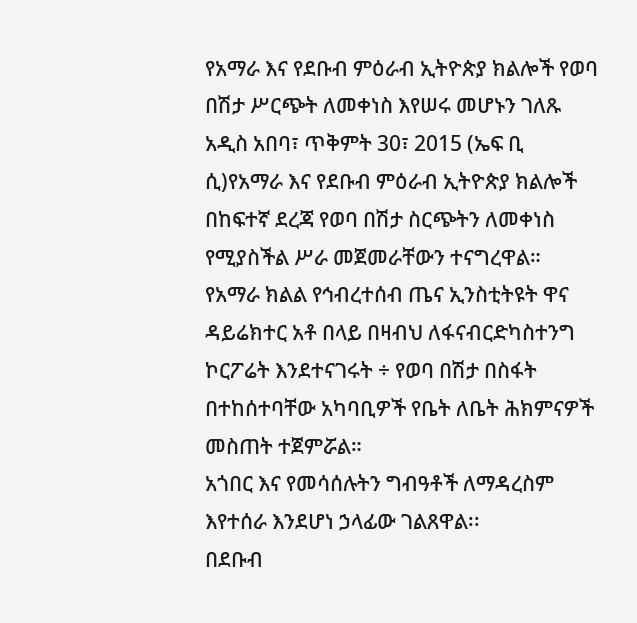የአማራ እና የደቡብ ምዕራብ ኢትዮጵያ ክልሎች የወባ በሽታ ሥርጭት ለመቀነስ እየሠሩ መሆኑን ገለጹ
አዲስ አበባ፣ ጥቅምት 30፣ 2015 (ኤፍ ቢ ሲ)የአማራ እና የደቡብ ምዕራብ ኢትዮጵያ ክልሎች በከፍተኛ ደረጃ የወባ በሽታ ስርጭትን ለመቀነስ የሚያስችል ሥራ መጀመራቸውን ተናግረዋል።
የአማራ ክልል የኅብረተሰብ ጤና ኢንስቲትዩት ዋና ዳይሬክተር አቶ በላይ በዛብህ ለፋናብርድካስተንግ ኮርፖሬት እንደተናገሩት ÷ የወባ በሽታ በስፋት በተከሰተባቸው አካባቢዎች የቤት ለቤት ሕክምናዎች መስጠት ተጀምሯል።
አጎበር እና የመሳሰሉትን ግብዓቶች ለማዳረስም እየተሰራ እንደሆነ ኃላፊው ገልጸዋል፡፡
በደቡብ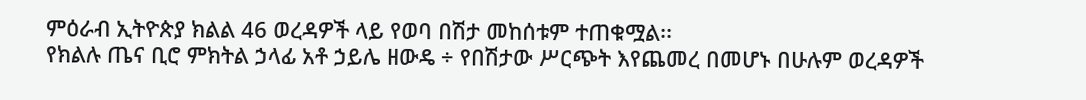ምዕራብ ኢትዮጵያ ክልል 46 ወረዳዎች ላይ የወባ በሽታ መከሰቱም ተጠቁሟል፡፡
የክልሉ ጤና ቢሮ ምክትል ኃላፊ አቶ ኃይሌ ዘውዴ ÷ የበሽታው ሥርጭት እየጨመረ በመሆኑ በሁሉም ወረዳዎች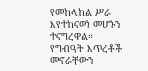የመከላከል ሥራ እየተከናወነ መሆኑን ተናግረዋል።
የግብዓት እጥረቶች መኖራቸውን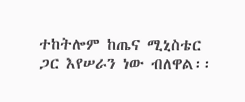ተከትሎም ከጤና ሚኒስቴር ጋር እየሠራን ነው ብለዋል፡፡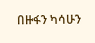በዙፋን ካሳሁን